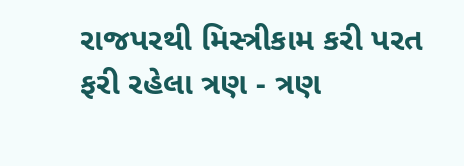રાજપરથી મિસ્ત્રીકામ કરી પરત ફરી રહેલા ત્રણ - ત્રણ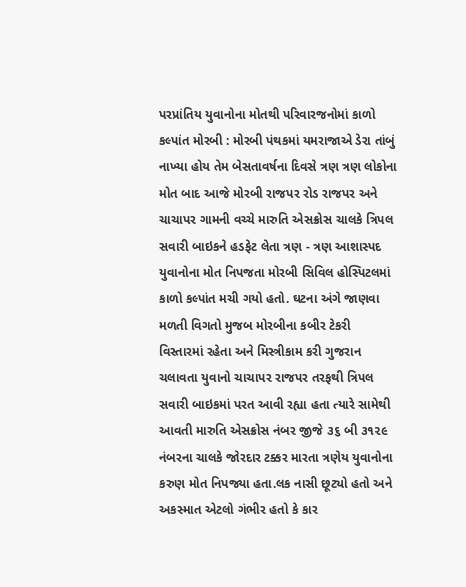પરપ્રાંતિય યુવાનોના મોતથી પરિવારજનોમાં કાળો કલ્પાંત મોરબી : મોરબી પંથકમાં યમરાજાએ ડેરા તાંબું નાખ્યા હોય તેમ બેસતાવર્ષના દિવસે ત્રણ ત્રણ લોકોના મોત બાદ આજે મોરબી રાજપર રોડ રાજપર અને ચાચાપર ગામની વચ્ચે મારુતિ એસક્રોસ ચાલકે ત્રિપલ સવારી બાઇકને હડફેટ લેતા ત્રણ - ત્રણ આશાસ્પદ યુવાનોના મોત નિપજતા મોરબી સિવિલ હોસ્પિટલમાં કાળો કલ્પાંત મચી ગયો હતો. ઘટના અંગે જાણવા મળતી વિગતો મુજબ મોરબીના કબીર ટેકરી વિસ્તારમાં રહેતા અને મિસ્ત્રીકામ કરી ગુજરાન ચલાવતા યુવાનો ચાચાપર રાજપર તરફથી ત્રિપલ સવારી બાઇકમાં પરત આવી રહ્યા હતા ત્યારે સામેથી આવતી મારુતિ એસક્રોસ નંબર જીજે ૩૬ બી ૩૧૨૯ નંબરના ચાલકે જોરદાર ટક્કર મારતા ત્રણેય યુવાનોના કરુણ મોત નિપજ્યા હતા.લક નાસી છૂટ્યો હતો અને અકસ્માત એટલો ગંભીર હતો કે કાર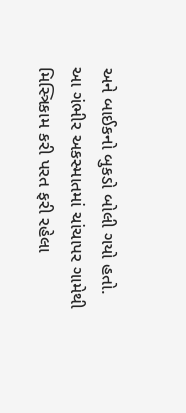અને બાઈકનો બુકડો બોલી ગયો હતો. આ ગંભીર અકસ્માતમાં ચાંચાપર ગામેથી મિસ્ત્રિકામ કરી પરત ફરી રહેલા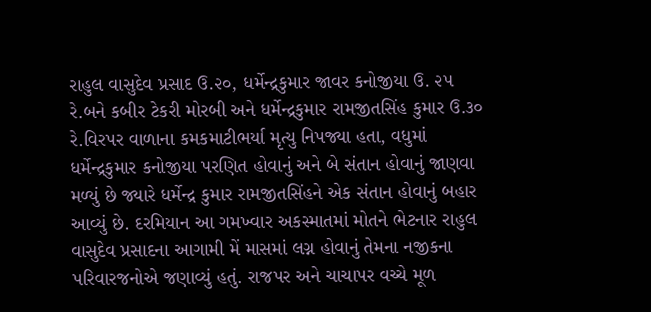રાહુલ વાસુદેવ પ્રસાદ ઉ.૨૦, ધર્મેન્દ્રકુમાર જાવર કનોજીયા ઉ. ૨૫ રે.બને કબીર ટેકરી મોરબી અને ધર્મેન્દ્રકુમાર રામજીતસિંહ કુમાર ઉ.૩૦ રે.વિરપર વાળાના કમકમાટીભર્યા મૃત્યુ નિપજ્યા હતા, વધુમાં ધર્મેન્દ્રકુમાર કનોજીયા પરણિત હોવાનું અને બે સંતાન હોવાનું જાણવા મળ્યું છે જ્યારે ધર્મેન્દ્ર કુમાર રામજીતસિંહને એક સંતાન હોવાનું બહાર આવ્યું છે. દરમિયાન આ ગમખ્વાર અકસ્માતમાં મોતને ભેટનાર રાહુલ વાસુદેવ પ્રસાદના આગામી મેં માસમાં લગ્ન હોવાનું તેમના નજીકના પરિવારજનોએ જણાવ્યું હતું. રાજપર અને ચાચાપર વચ્ચે મૂળ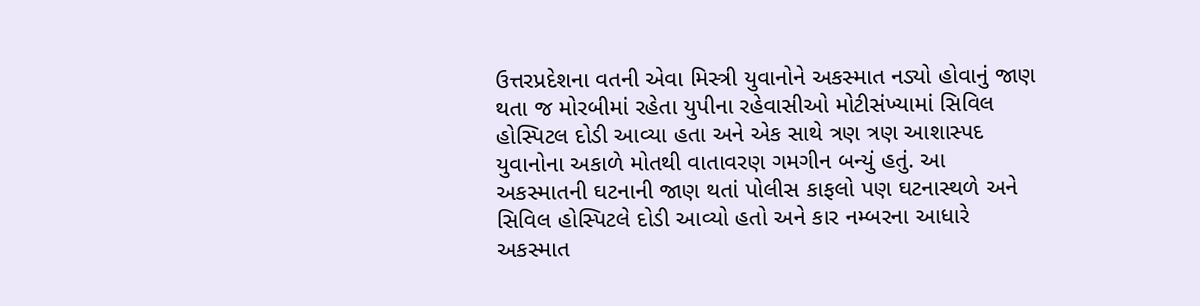ઉત્તરપ્રદેશના વતની એવા મિસ્ત્રી યુવાનોને અકસ્માત નડ્યો હોવાનું જાણ થતા જ મોરબીમાં રહેતા યુપીના રહેવાસીઓ મોટીસંખ્યામાં સિવિલ હોસ્પિટલ દોડી આવ્યા હતા અને એક સાથે ત્રણ ત્રણ આશાસ્પદ યુવાનોના અકાળે મોતથી વાતાવરણ ગમગીન બન્યું હતું. આ અકસ્માતની ઘટનાની જાણ થતાં પોલીસ કાફલો પણ ઘટનાસ્થળે અને સિવિલ હોસ્પિટલે દોડી આવ્યો હતો અને કાર નમ્બરના આધારે અકસ્માત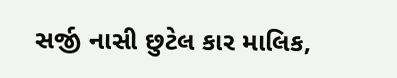સર્જી નાસી છુટેલ કાર માલિક,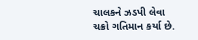ચાલકને ઝડપી લેવા ચક્રો ગતિમાન કર્યા છે.